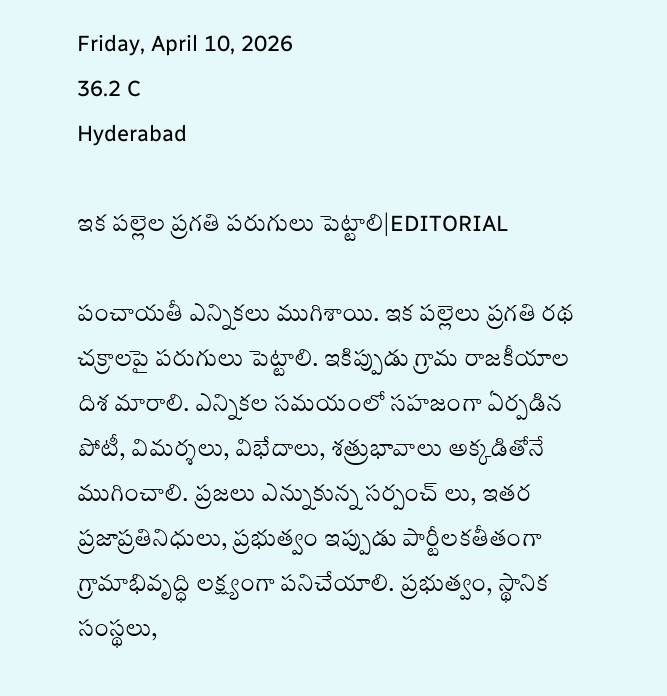Friday, April 10, 2026
36.2 C
Hyderabad

ఇక పల్లెల ప్రగతి పరుగులు పెట్టాలి|EDITORIAL

పంచాయతీ ఎన్నికలు ముగిశాయి. ఇక పల్లెలు ప్రగతి రథ చక్రాలపై పరుగులు పెట్టాలి. ఇకిప్పుడు గ్రామ రాజకీయాల దిశ మారాలి. ఎన్నికల సమయంలో సహజంగా ఏర్పడిన పోటీ, విమర్శలు, విభేదాలు, శత్రుభావాలు అక్కడితోనే ముగించాలి. ప్రజలు ఎన్నుకున్న సర్పంచ్ లు, ఇతర ప్రజాప్రతినిధులు, ప్రభుత్వం ఇప్పుడు పార్టీలకతీతంగా గ్రామాభివృద్ధి లక్ష్యంగా పనిచేయాలి. ప్రభుత్వం, స్థానిక సంస్థలు,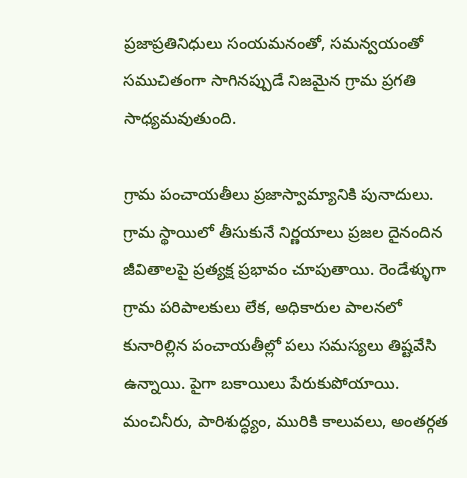ప్రజాప్రతినిధులు సంయమనంతో, సమన్వయంతో సముచితంగా సాగినప్పుడే నిజమైన గ్రామ ప్రగతి సాధ్యమవుతుంది.

గ్రామ పంచాయతీలు ప్రజాస్వామ్యానికి పునాదులు. గ్రామ స్థాయిలో తీసుకునే నిర్ణయాలు ప్రజల దైనందిన జీవితాలపై ప్రత్యక్ష ప్రభావం చూపుతాయి. రెండేళ్ళుగా గ్రామ పరిపాలకులు లేక, అధికారుల పాలనలో కునారిల్లిన పంచాయతీల్లో పలు సమస్యలు తిష్టవేసి ఉన్నాయి. పైగా బకాయిలు పేరుకుపోయాయి. మంచినీరు, పారిశుద్ధ్యం, మురికి కాలువలు, అంతర్గత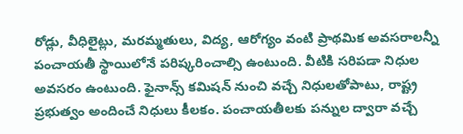రోడ్లు, వీధిలైట్లు, మరమ్మతులు, విద్య, ఆరోగ్యం వంటి ప్రాథమిక అవసరాలన్నీ పంచాయతీ స్థాయిలోనే పరిష్కరించాల్సి ఉంటుంది. వీటికి సరిపడా నిధుల అవసరం ఉంటుంది. ఫైనాన్స్ కమిషన్ నుంచి వచ్చే నిధులతోపాటు, రాష్ట్ర ప్రభుత్వం అందించే నిధులు కీలకం. పంచాయతీలకు పన్నుల ద్వారా వచ్చే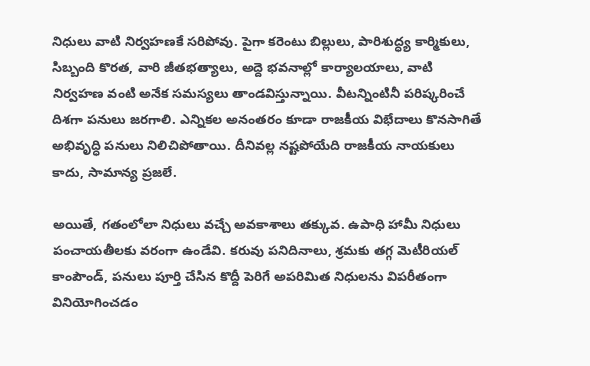నిధులు వాటి నిర్వహణకే సరిపోవు. పైగా కరెంటు బిల్లులు, పారిశుద్ధ్య కార్మికులు, సిబ్బంది కొరత, వారి జీతభత్యాలు, అద్దె భవనాల్లో కార్యాలయాలు, వాటి నిర్వహణ వంటి అనేక సమస్యలు తాండవిస్తున్నాయి. వీటన్నింటినీ పరిష్కరించే దిశగా పనులు జరగాలి. ఎన్నికల అనంతరం కూడా రాజకీయ విభేదాలు కొనసాగితే అభివృద్ధి పనులు నిలిచిపోతాయి. దీనివల్ల నష్టపోయేది రాజకీయ నాయకులు కాదు, సామాన్య ప్రజలే.

అయితే, గతంలోలా నిధులు వచ్చే అవకాశాలు తక్కువ. ఉపాధి హామీ నిధులు పంచాయతీలకు వరంగా ఉండేవి. కరువు పనిదినాలు, శ్రమకు తగ్గ మెటీరియల్ కాంపౌండ్, పనులు పూర్తి చేసిన కొద్దీ పెరిగే అపరిమిత నిధులను విపరీతంగా వినియోగించడం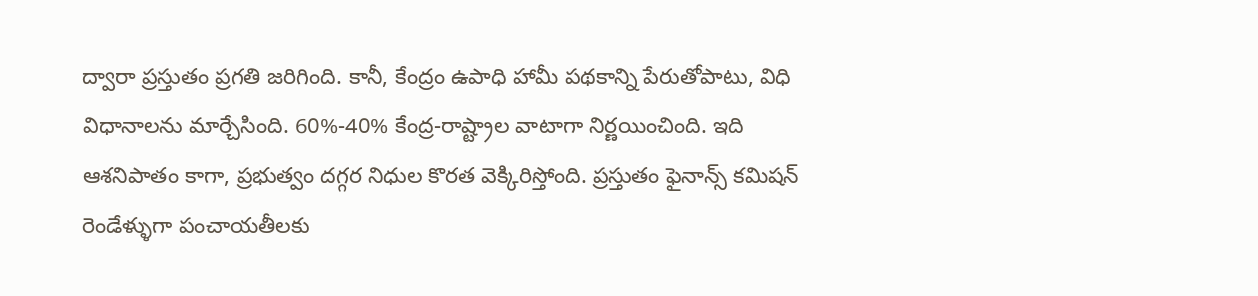ద్వారా ప్రస్తుతం ప్రగతి జరిగింది. కానీ, కేంద్రం ఉపాధి హామీ పథకాన్ని పేరుతోపాటు, విధి విధానాలను మార్చేసింది. 60%-40% కేంద్ర-రాష్ట్రాల వాటాగా నిర్ణయించింది. ఇది ఆశనిపాతం కాగా, ప్రభుత్వం దగ్గర నిధుల కొరత వెక్కిరిస్తోంది. ప్రస్తుతం ఫైనాన్స్ కమిషన్ రెండేళ్ళుగా పంచాయతీలకు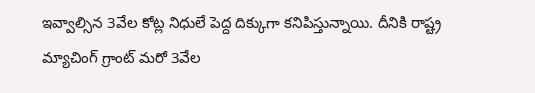ఇవ్వాల్సిన 3వేల కోట్ల నిధులే పెద్ద దిక్కుగా కనిపిస్తున్నాయి. దీనికి రాష్ట్ర మ్యాచింగ్ గ్రాంట్ మరో 3వేల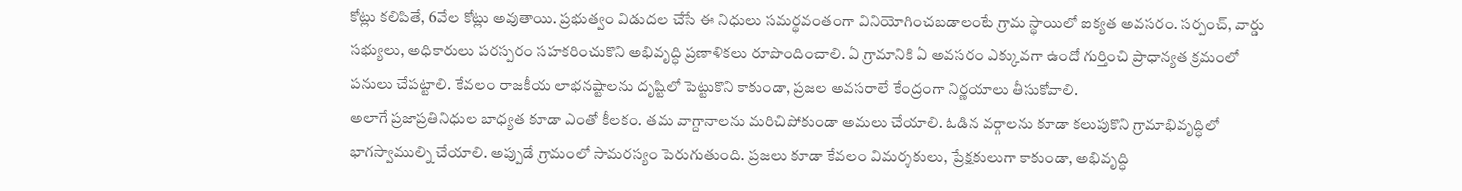కోట్లు కలిపితే, 6వేల కోట్లు అవుతాయి. ప్రభుత్వం విడుదల చేసే ఈ నిధులు సమర్థవంతంగా వినియోగించబడాలంటే గ్రామ స్థాయిలో ఐక్యత అవసరం. సర్పంచ్‌, వార్డు సభ్యులు, అధికారులు పరస్పరం సహకరించుకొని అభివృద్ధి ప్రణాళికలు రూపొందించాలి. ఏ గ్రామానికి ఏ అవసరం ఎక్కువగా ఉందో గుర్తించి ప్రాధాన్యత క్రమంలో పనులు చేపట్టాలి. కేవలం రాజకీయ లాభనష్టాలను దృష్టిలో పెట్టుకొని కాకుండా, ప్రజల అవసరాలే కేంద్రంగా నిర్ణయాలు తీసుకోవాలి.
అలాగే ప్రజాప్రతినిధుల బాధ్యత కూడా ఎంతో కీలకం. తమ వాగ్దానాలను మరిచిపోకుండా అమలు చేయాలి. ఓడిన వర్గాలను కూడా కలుపుకొని గ్రామాభివృద్ధిలో భాగస్వాముల్ని చేయాలి. అప్పుడే గ్రామంలో సామరస్యం పెరుగుతుంది. ప్రజలు కూడా కేవలం విమర్శకులు, ప్రేక్షకులుగా కాకుండా, అభివృద్ధి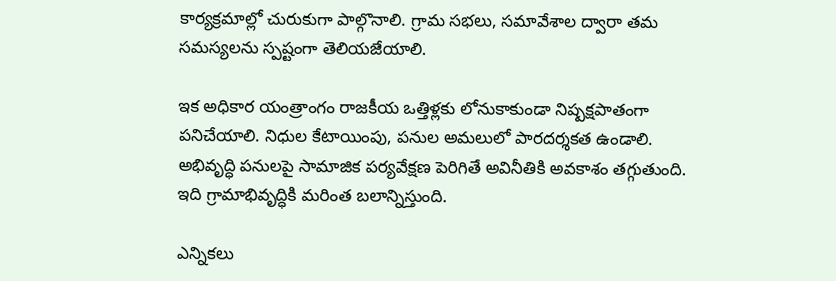కార్యక్రమాల్లో చురుకుగా పాల్గొనాలి. గ్రామ సభలు, సమావేశాల ద్వారా తమ సమస్యలను స్పష్టంగా తెలియజేయాలి.

ఇక అధికార యంత్రాంగం రాజకీయ ఒత్తిళ్లకు లోనుకాకుండా నిష్పక్షపాతంగా పనిచేయాలి. నిధుల కేటాయింపు, పనుల అమలులో పారదర్శకత ఉండాలి. అభివృద్ధి పనులపై సామాజిక పర్యవేక్షణ పెరిగితే అవినీతికి అవకాశం తగ్గుతుంది. ఇది గ్రామాభివృద్ధికి మరింత బలాన్నిస్తుంది.

ఎన్నికలు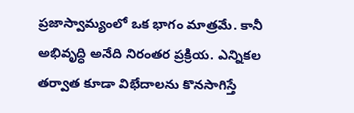ప్రజాస్వామ్యంలో ఒక భాగం మాత్రమే. కానీ అభివృద్ధి అనేది నిరంతర ప్రక్రియ. ఎన్నికల తర్వాత కూడా విభేదాలను కొనసాగిస్తే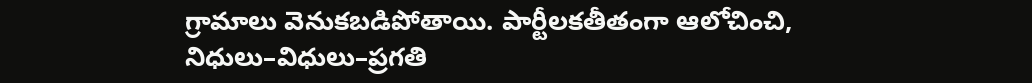గ్రామాలు వెనుకబడిపోతాయి. పార్టీలకతీతంగా ఆలోచించి, నిధులు–విధులు–ప్రగతి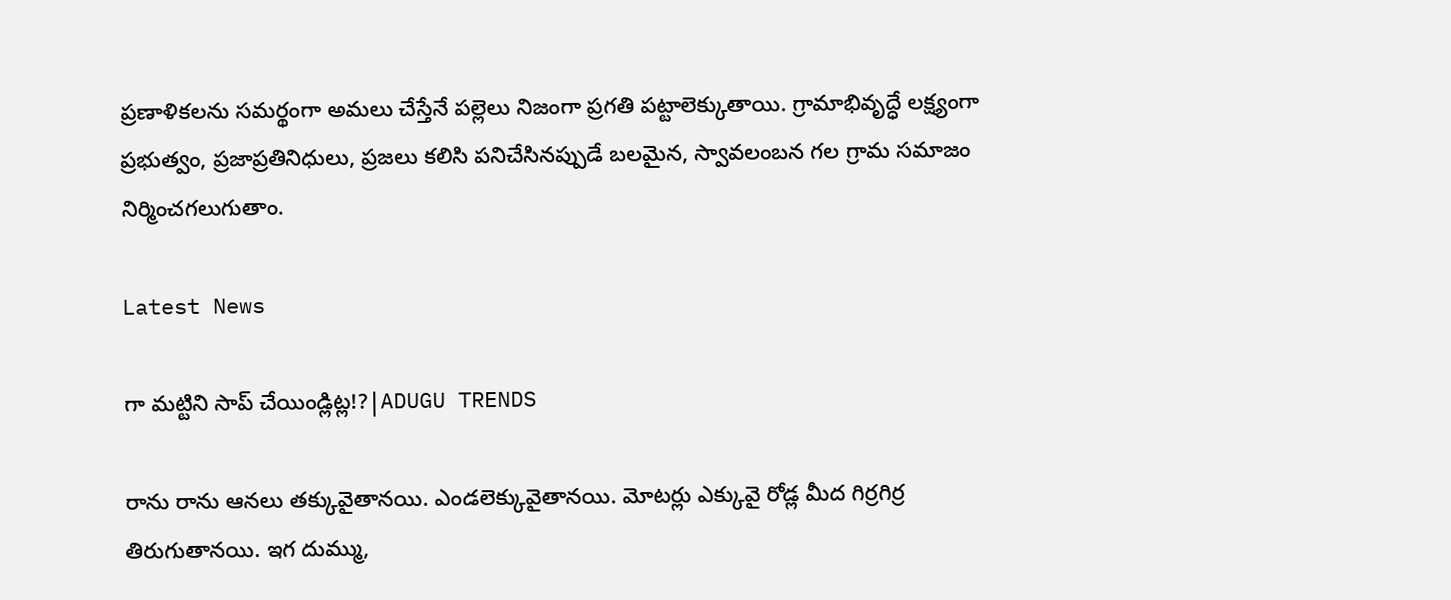ప్రణాళికలను సమర్థంగా అమలు చేస్తేనే పల్లెలు నిజంగా ప్రగతి పట్టాలెక్కుతాయి. గ్రామాభివృద్ధే లక్ష్యంగా ప్రభుత్వం, ప్రజాప్రతినిధులు, ప్రజలు కలిసి పనిచేసినప్పుడే బలమైన, స్వావలంబన గల గ్రామ సమాజం నిర్మించగలుగుతాం.

Latest News

గా మట్టిని సాప్ చేయిండ్లిట్ల!?|ADUGU TRENDS

రాను రాను ఆనలు తక్కువైతానయి. ఎండలెక్కువైతానయి. మోటర్లు ఎక్కువై రోడ్ల మీద గిర్రగిర్ర తిరుగుతానయి. ఇగ దుమ్ము,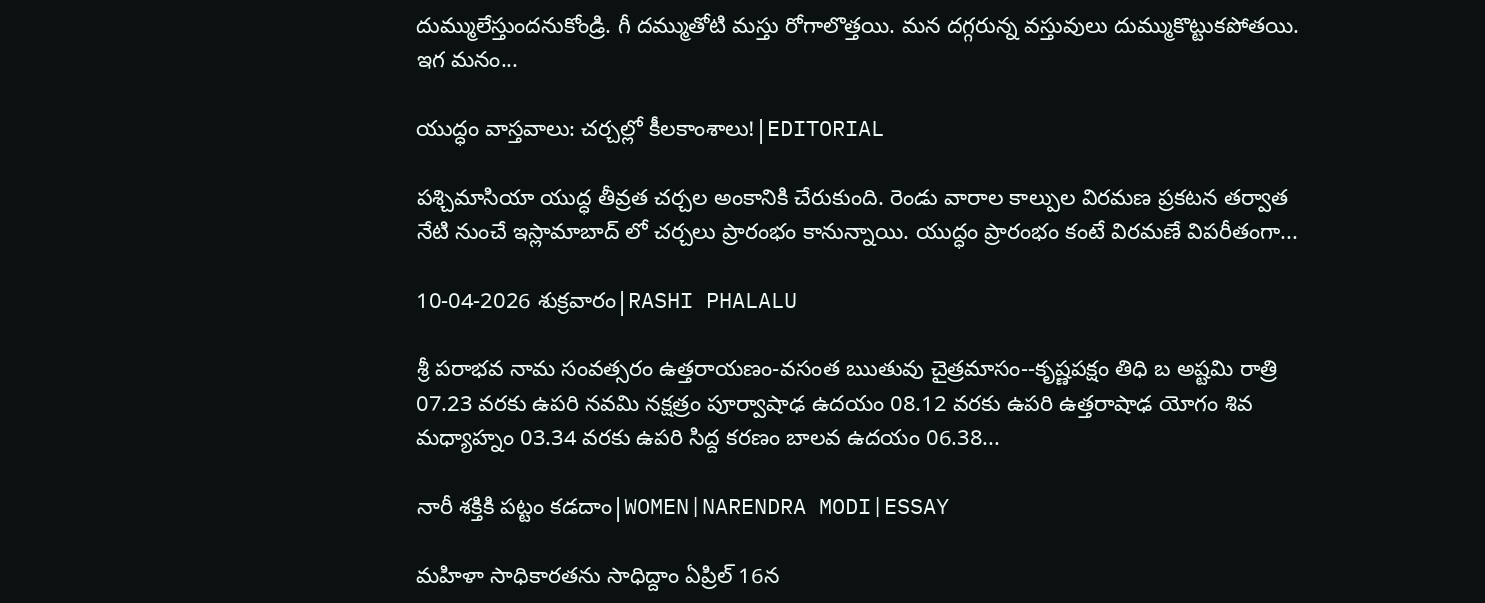దుమ్ములేస్తుందనుకోండ్రి. గీ దమ్ముతోటి మస్తు రోగాలొత్తయి. మన దగ్గరున్న వస్తువులు దుమ్ముకొట్టుకపోతయి. ఇగ మనం...

యుద్ధం వాస్తవాలు: చర్చల్లో కీలకాంశాలు!|EDITORIAL

పశ్చిమాసియా యుద్ధ తీవ్రత చర్చల అంకానికి చేరుకుంది. రెండు వారాల కాల్పుల విరమణ ప్రకటన తర్వాత నేటి నుంచే ఇస్లామాబాద్ లో చర్చలు ప్రారంభం కానున్నాయి. యుద్ధం ప్రారంభం కంటే విరమణే విపరీతంగా...

10-04-2026 శుక్రవారం|RASHI PHALALU

శ్రీ పరాభవ నామ సంవత్సరం ఉత్తరాయణం-వసంత ఋతువు చైత్రమాసం--కృష్ణపక్షం తిధి బ అష్టమి రాత్రి 07.23 వరకు ఉపరి నవమి నక్షత్రం పూర్వాషాఢ ఉదయం 08.12 వరకు ఉపరి ఉత్తరాషాఢ యోగం శివ మధ్యాహ్నం 03.34 వరకు ఉపరి సిద్ద కరణం బాలవ ఉదయం 06.38...

నారీ శక్తికి పట్టం కడదాం|WOMEN|NARENDRA MODI|ESSAY

మహిళా సాధికారతను సాధిద్దాం ఏప్రిల్ 16న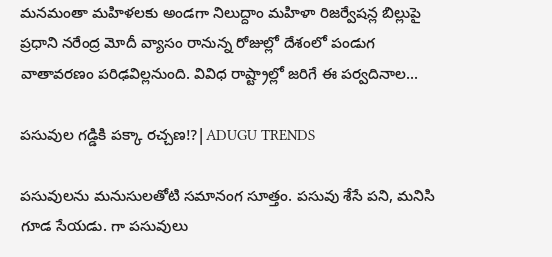మనమంతా మహిళలకు అండగా నిలుద్దాం మహిళా రిజర్వేషన్ల బిల్లుపై ప్రధాని నరేంద్ర మోదీ వ్యాసం రానున్న రోజుల్లో దేశంలో పండుగ వాతావరణం పరిఢవిల్లనుంది. వివిధ రాష్ట్రాల్లో జరిగే ఈ పర్వదినాల...

పసువుల గడ్డికి పక్కా రచ్చణ!?|ADUGU TRENDS

పసువులను మనుసులతోటి సమానంగ సూత్తం. పసువు శేసే పని, మనిసి గూడ సేయడు. గా పసువులు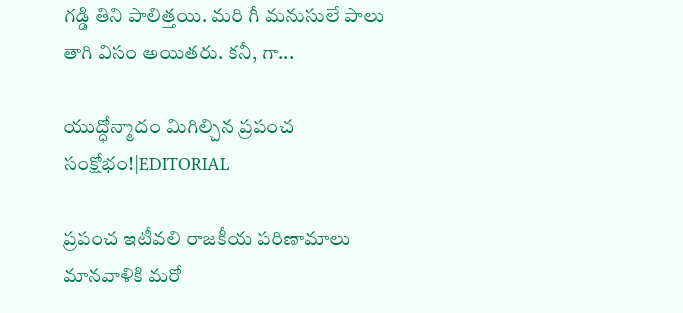గడ్డి తిని పాలిత్తయి. మరి గీ మనుసులే పాలు తాగి విసం అయితరు. కనీ, గా...

యుద్ధోన్మాదం మిగిల్చిన ప్రపంచ సంక్షోభం!|EDITORIAL

ప్రపంచ ఇటీవలి రాజకీయ పరిణామాలు మానవాళికి మరో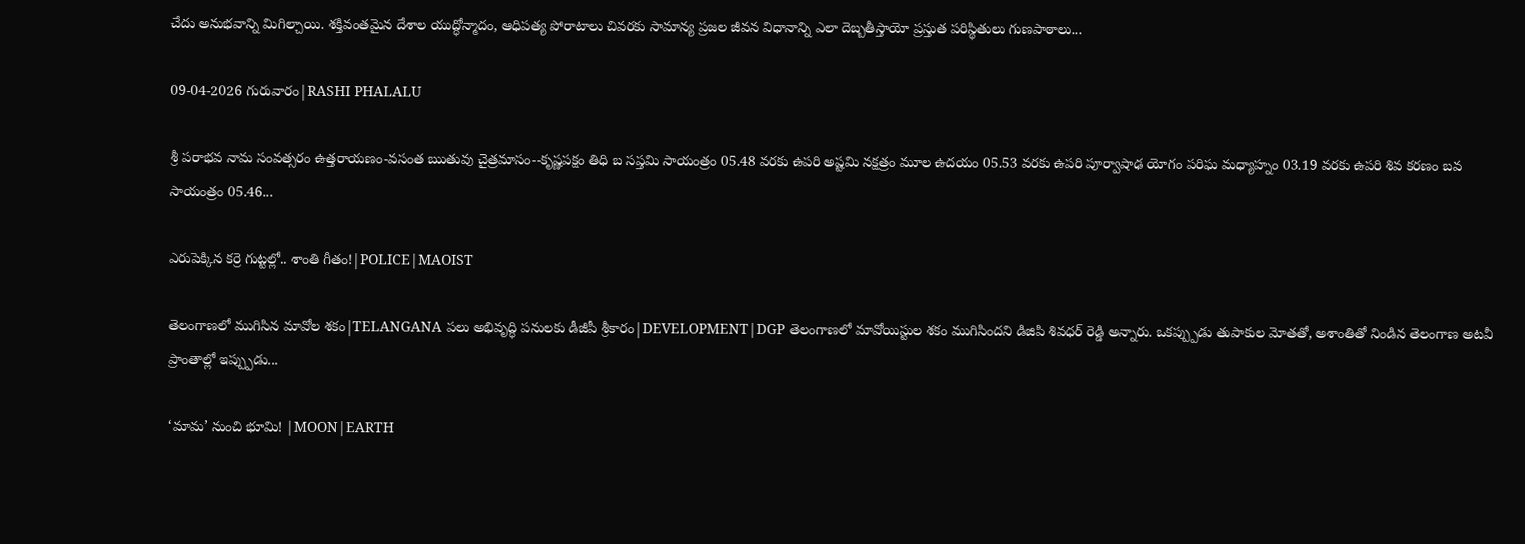చేదు అనుభవాన్ని మిగిల్చాయి. శక్తివంతమైన దేశాల యుద్ధోన్మాదం, ఆధిపత్య పోరాటాలు చివరకు సామాన్య ప్రజల జీవన విధానాన్ని ఎలా దెబ్బతీస్తాయో ప్రస్తుత పరిస్థితులు గుణపాఠాలు...

09-04-2026 గురువారం|RASHI PHALALU

శ్రీ పరాభవ నామ సంవత్సరం ఉత్తరాయణం-వసంత ఋతువు చైత్రమాసం--కృష్ణపక్షం తిధి బ సప్తమి సాయంత్రం 05.48 వరకు ఉపరి అష్టమి నక్షత్రం మూల ఉదయం 05.53 వరకు ఉపరి పూర్వాషాఢ యోగం పరిఘ మధ్యాహ్నం 03.19 వరకు ఉపరి శివ కరణం బవ సాయంత్రం 05.46...

ఎరుపెక్కిన కర్రె గుట్టల్లో.. శాంతి గీతం!|POLICE|MAOIST

తెలంగాణలో ముగిసిన మావోల శకం|TELANGANA పలు అభివృద్ధి పనులకు డీజీపీ శ్రీకారం|DEVELOPMENT|DGP తెలంగాణలో మావోయిస్టుల శకం ముగిసిందని డిజిపి శివధర్ రెడ్డి అన్నారు. ఒకప్ప్పుడు తుపాకుల మోతతో, అశాంతితో నిండిన తెలంగాణ అటవీ ప్రాంతాల్లో ఇప్ప్పుడు...

‘మామ’ నుంచి భూమి! |MOON|EARTH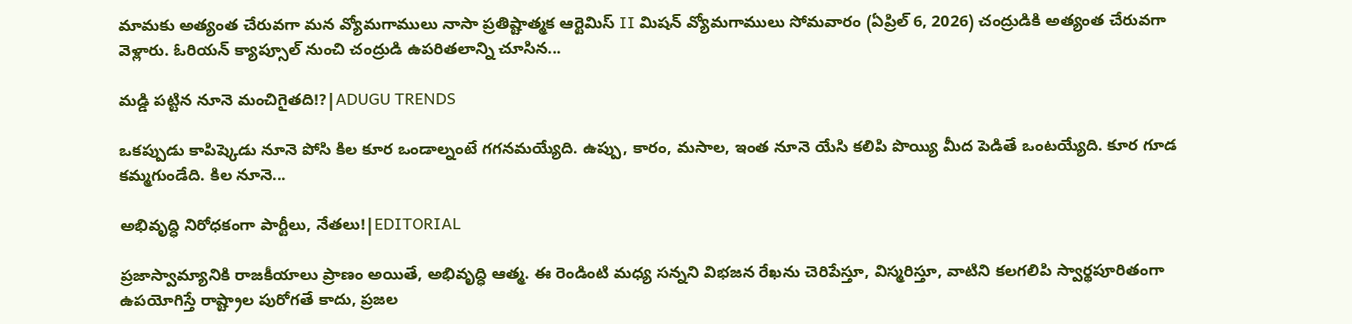మామకు అత్యంత చేరువగా మన వ్యోమగాములు నాసా ప్రతిష్టాత్మక ఆర్టెమిస్ II మిషన్ వ్యోమగాములు సోమవారం (ఏప్రిల్ 6, 2026) చంద్రుడికి అత్యంత చేరువగా వెళ్లారు. ఓరియన్ క్యాప్సూల్ నుంచి చంద్రుడి ఉపరితలాన్ని చూసిన...

మడ్డి పట్టిన నూనె మంచిగైతది!?|ADUGU TRENDS

ఒకప్పుడు కాపిష్కెడు నూనె పోసి కిల కూర ఒండాల్నంటే గగనమయ్యేది. ఉప్పు, కారం, మసాల, ఇంత నూనె యేసి కలిపి పొయ్యి మీద పెడితే ఒంటయ్యేది. కూర గూడ కమ్మగుండేది. కిల నూనె...

అభివృద్ధి నిరోధకంగా పార్టీలు, నేతలు!|EDITORIAL

ప్రజాస్వామ్యానికి రాజకీయాలు ప్రాణం అయితే, అభివృద్ధి ఆత్మ. ఈ రెండింటి మధ్య సన్నని విభజన రేఖను చెరిపేస్తూ, విస్మరిస్తూ, వాటిని కలగలిపి స్వార్థపూరితంగా ఉపయోగిస్తే రాష్ట్రాల పురోగతే కాదు, ప్రజల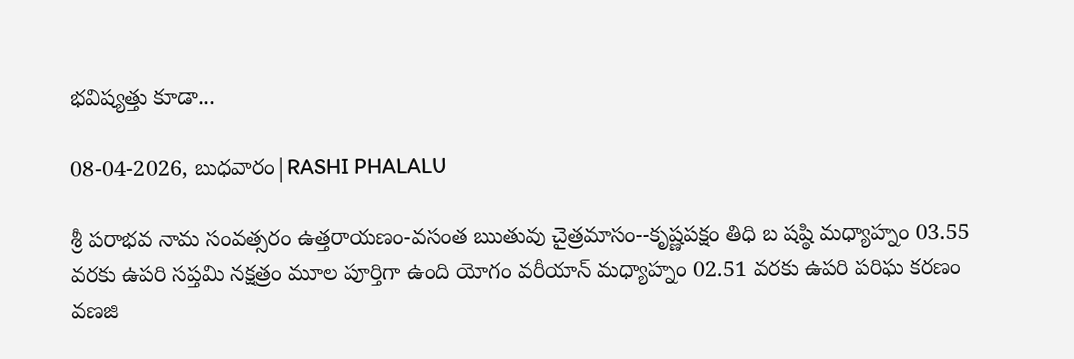భవిష్యత్తు కూడా...

08-04-2026, బుధవారం|RASHI PHALALU

శ్రీ పరాభవ నామ సంవత్సరం ఉత్తరాయణం-వసంత ఋతువు చైత్రమాసం--కృష్ణపక్షం తిధి బ షష్ఠి మధ్యాహ్నం 03.55 వరకు ఉపరి సప్తమి నక్షత్రం మూల పూర్తిగా ఉంది యోగం వరీయాన్ మధ్యాహ్నం 02.51 వరకు ఉపరి పరిఘ కరణం వణజి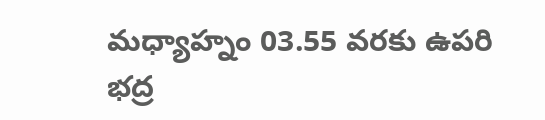మధ్యాహ్నం 03.55 వరకు ఉపరి భద్ర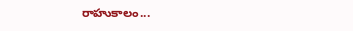రాహుకాలం...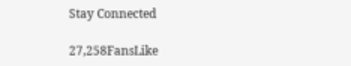Stay Connected

27,258FansLike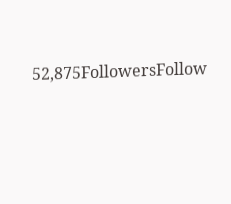52,875FollowersFollow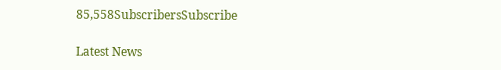85,558SubscribersSubscribe

Latest News